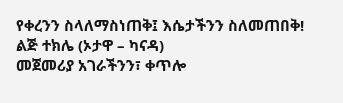የቀረንን ስላለማስነጠቅ፤ እሴታችንን ስለመጠበቅ!
ልጅ ተክሌ (ኦታዋ – ካናዳ)
መጀመሪያ አገራችንን፣ ቀጥሎ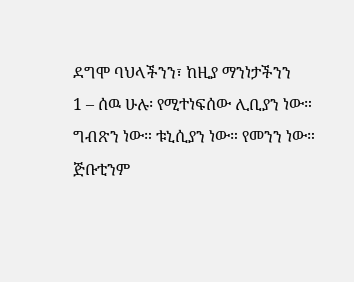ደግሞ ባህላችንን፣ ከዚያ ማንነታችንን
1 – ሰዉ ሁሉ፡ የሚተነፍሰው ሊቢያን ነው። ግብጽን ነው። ቱኒሲያን ነው። የመንን ነው። ጅቡቲንም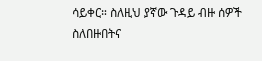ሳይቀር። ስለዚህ ያኛው ጉዳይ ብዙ ሰዎች ስለበዙበትና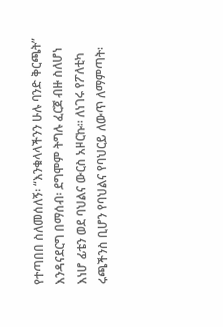የተጣበበ ስለመሰለኝ፡ “እንቁላላችንን ሁሉ ባንድ ቅርጫት” እንዳናደርግ በማሰብ፡ ደግሞም ትግሉ ፈርጀ ብዙ ስለሆነ እነሆ ፊቴን ወደ ባህልና ውርስ አዞርኩ። ለነገሩ የፖለቲካ ሩጫችንስ ቢሆን የባህልና የባህርይ ለውጥ ለማምጣት፡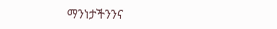ማንነታችንንና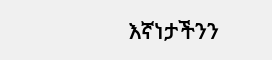እኛነታችንን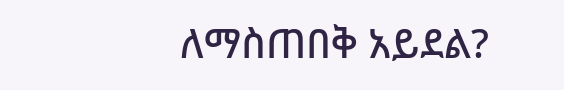ለማስጠበቅ አይደል?